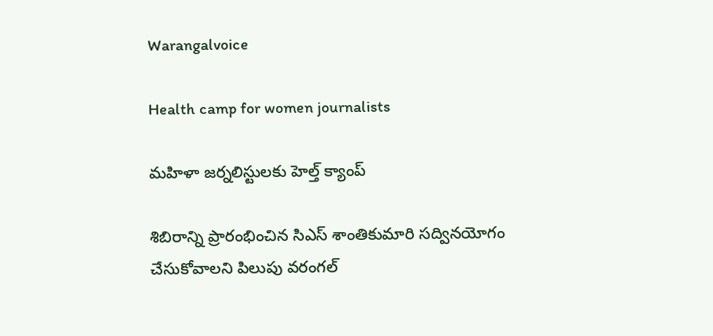Warangalvoice

Health camp for women journalists

మహిళా జర్నలిస్టులకు హెల్త్‌ క్యాంప్‌

శిబిరాన్ని ప్రారంభించిన సిఎస్‌ శాంతికుమారి సద్వినయోగం చేసుకోవాలని పిలుపు వరంగల్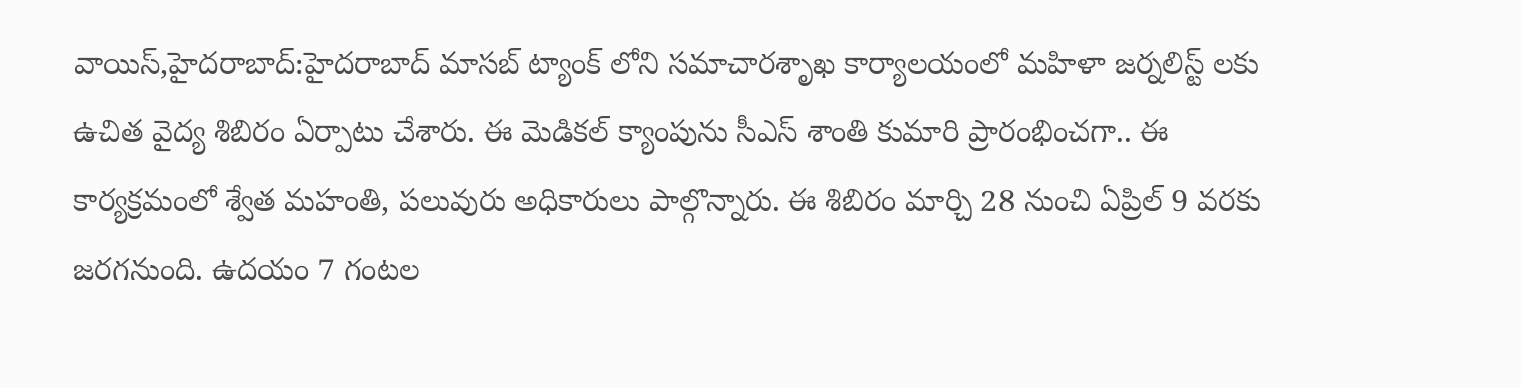వాయిస్,హైదరాబాద్‌:హైదరాబాద్‌ మాసబ్‌ ట్యాంక్‌ లోని సమాచారశృాఖ కార్యాలయంలో మహిళా జర్నలిస్ట్‌ లకు ఉచిత వైద్య శిబిరం ఏర్పాటు చేశారు. ఈ మెడికల్‌ క్యాంపును సీఎస్‌ శాంతి కుమారి ప్రారంభించగా.. ఈ కార్యక్రమంలో శ్వేత మహంతి, పలువురు అధికారులు పాల్గొన్నారు. ఈ శిబిరం మార్చి 28 నుంచి ఏప్రిల్‌ 9 వరకు జరగనుంది. ఉదయం 7 గంటల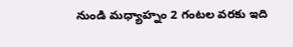నుండి మధ్యాహ్నం 2 గంటల వరకు ఇది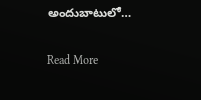అందుబాటులో…

Read More